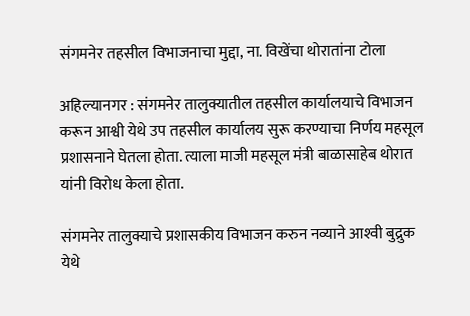संगमनेर तहसील विभाजनाचा मुद्दा, ना. विखेंचा थोरातांना टोला

अहिल्यानगर : संगमनेर तालुक्यातील तहसील कार्यालयाचे विभाजन करून आश्वी येथे उप तहसील कार्यालय सुरू करण्याचा निर्णय महसूल प्रशासनाने घेतला होता. त्याला माजी महसूल मंत्री बाळासाहेब थोरात यांनी विरोध केला होता.

संगमनेर तालुक्याचे प्रशासकीय विभाजन करुन नव्याने आश्‍वी बुद्रुक येथे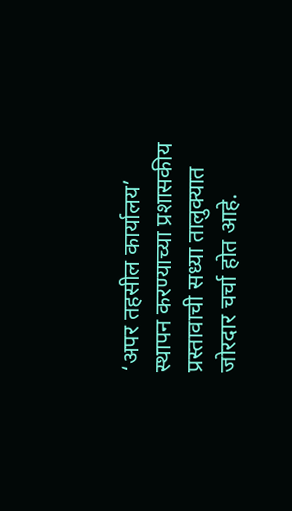‘अपर तहसील कार्यालय’ स्थापन करण्याच्या प्रशासकीय प्रस्तावाची सध्या तालुक्यात जोरदार चर्चा होत आहे.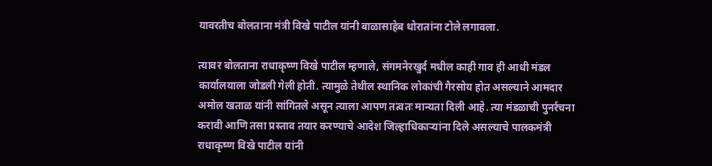यावरतीच बोलताना मंत्री विखे पाटील यांनी बाळासाहेब थोरातांना टोले लगावला.

त्यावर बोलताना राधाकृष्ण विखे पाटील म्हणाले, संगमनेरखुर्द मधील काही गाव ही आधी मंडल कार्यालयाला जोडली गेली होती. त्यामुळे तेथील स्थानिक लोकांची गैरसोय होत असल्याने आमदार अमोल खताळ यांनी सांगितले असून त्याला आपण तत्वतः मान्यता दिली आहे. त्या मंडळाची पुनर्रचना करावी आणि तसा प्रस्ताव तयार करण्याचे आदेश जिल्हाधिकाऱ्यांना दिले असल्याचे पालकमंत्री राधाकृष्ण विखे पाटील यांनी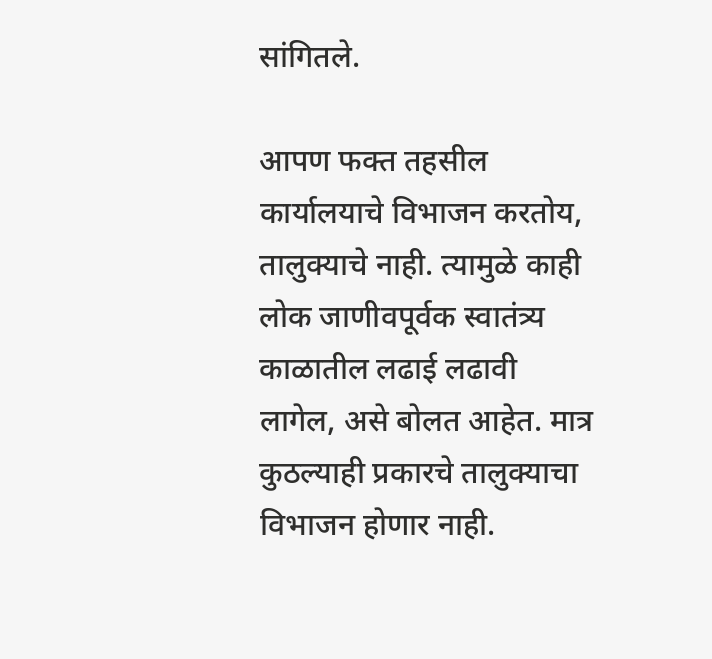सांगितले.

आपण फक्त तहसील कार्यालयाचे विभाजन करतोय, तालुक्याचे नाही. त्यामुळे काही लोक जाणीवपूर्वक स्वातंत्र्य काळातील लढाई लढावी लागेल, असे बोलत आहेत. मात्र कुठल्याही प्रकारचे तालुक्याचा विभाजन होणार नाही.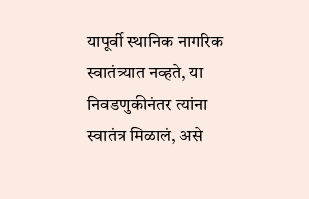यापूर्वी स्थानिक नागरिक स्वातंत्र्यात नव्हते, या निवडणुकीनंतर त्यांना स्वातंत्र मिळालं, असे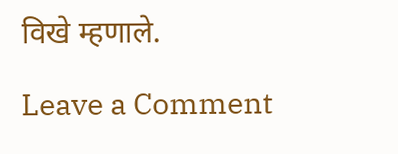विखे म्हणाले.

Leave a Comment